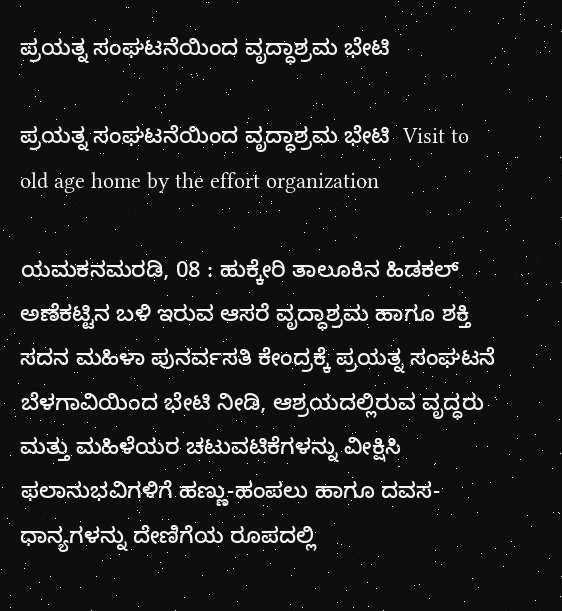ಪ್ರಯತ್ನ ಸಂಘಟನೆಯಿಂದ ವೃದ್ಧಾಶ್ರಮ ಭೇಟಿ

ಪ್ರಯತ್ನ ಸಂಘಟನೆಯಿಂದ ವೃದ್ಧಾಶ್ರಮ ಭೇಟಿ  Visit to old age home by the effort organization

ಯಮಕನಮರಡಿ, 08 : ಹುಕ್ಕೇರಿ ತಾಲೂಕಿನ ಹಿಡಕಲ್ ಅಣೆಕಟ್ಟಿನ ಬಳಿ ಇರುವ ಆಸರೆ ವೃದ್ಧಾಶ್ರಮ ಹಾಗೂ ಶಕ್ತಿ ಸದನ ಮಹಿಳಾ ಪುನರ್ವಸತಿ ಕೇಂದ್ರಕ್ಕೆ ಪ್ರಯತ್ನ ಸಂಘಟನೆ ಬೆಳಗಾವಿಯಿಂದ ಭೇಟಿ ನೀಡಿ, ಆಶ್ರಯದಲ್ಲಿರುವ ವೃದ್ಧರು ಮತ್ತು ಮಹಿಳೆಯರ ಚಟುವಟಿಕೆಗಳನ್ನು ವೀಕ್ಷಿಸಿ ಫಲಾನುಭವಿಗಳಿಗೆ ಹಣ್ಣು-ಹಂಪಲು ಹಾಗೂ ದವಸ-ಧಾನ್ಯಗಳನ್ನು ದೇಣಿಗೆಯ ರೂಪದಲ್ಲಿ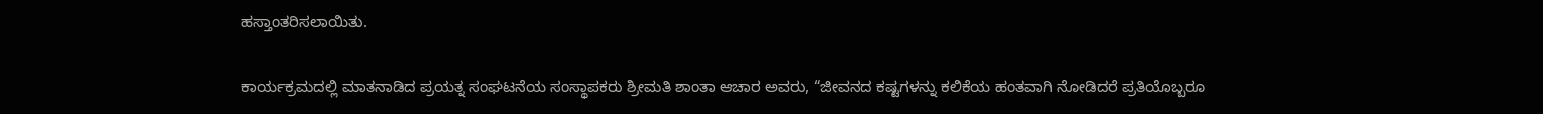ಹಸ್ತಾಂತರಿಸಲಾಯಿತು.

ಕಾರ್ಯಕ್ರಮದಲ್ಲಿ ಮಾತನಾಡಿದ ಪ್ರಯತ್ನ ಸಂಘಟನೆಯ ಸಂಸ್ಥಾಪಕರು ಶ್ರೀಮತಿ ಶಾಂತಾ ಆಚಾರ ಅವರು, “ಜೀವನದ ಕಷ್ಟಗಳನ್ನು ಕಲಿಕೆಯ ಹಂತವಾಗಿ ನೋಡಿದರೆ ಪ್ರತಿಯೊಬ್ಬರೂ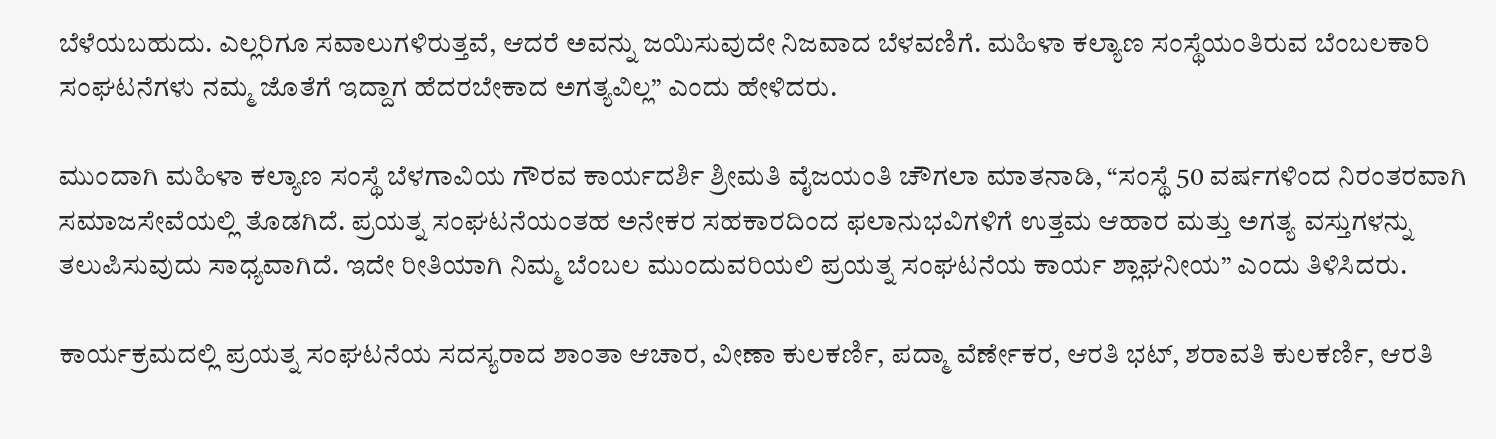ಬೆಳೆಯಬಹುದು. ಎಲ್ಲರಿಗೂ ಸವಾಲುಗಳಿರುತ್ತವೆ, ಆದರೆ ಅವನ್ನು ಜಯಿಸುವುದೇ ನಿಜವಾದ ಬೆಳವಣಿಗೆ. ಮಹಿಳಾ ಕಲ್ಯಾಣ ಸಂಸ್ಥೆಯಂತಿರುವ ಬೆಂಬಲಕಾರಿ ಸಂಘಟನೆಗಳು ನಮ್ಮ ಜೊತೆಗೆ ಇದ್ದಾಗ ಹೆದರಬೇಕಾದ ಅಗತ್ಯವಿಲ್ಲ” ಎಂದು ಹೇಳಿದರು.

ಮುಂದಾಗಿ ಮಹಿಳಾ ಕಲ್ಯಾಣ ಸಂಸ್ಥೆ ಬೆಳಗಾವಿಯ ಗೌರವ ಕಾರ್ಯದರ್ಶಿ ಶ್ರೀಮತಿ ವೈಜಯಂತಿ ಚೌಗಲಾ ಮಾತನಾಡಿ, “ಸಂಸ್ಥೆ 50 ವರ್ಷಗಳಿಂದ ನಿರಂತರವಾಗಿ ಸಮಾಜಸೇವೆಯಲ್ಲಿ ತೊಡಗಿದೆ. ಪ್ರಯತ್ನ ಸಂಘಟನೆಯಂತಹ ಅನೇಕರ ಸಹಕಾರದಿಂದ ಫಲಾನುಭವಿಗಳಿಗೆ ಉತ್ತಮ ಆಹಾರ ಮತ್ತು ಅಗತ್ಯ ವಸ್ತುಗಳನ್ನು ತಲುಪಿಸುವುದು ಸಾಧ್ಯವಾಗಿದೆ. ಇದೇ ರೀತಿಯಾಗಿ ನಿಮ್ಮ ಬೆಂಬಲ ಮುಂದುವರಿಯಲಿ ಪ್ರಯತ್ನ ಸಂಘಟನೆಯ ಕಾರ್ಯ ಶ್ಲಾಘನೀಯ” ಎಂದು ತಿಳಿಸಿದರು.

ಕಾರ್ಯಕ್ರಮದಲ್ಲಿ ಪ್ರಯತ್ನ ಸಂಘಟನೆಯ ಸದಸ್ಯರಾದ ಶಾಂತಾ ಆಚಾರ, ವೀಣಾ ಕುಲಕರ್ಣಿ, ಪದ್ಮಾ ವೆರ್ಣೇಕರ, ಆರತಿ ಭಟ್, ಶರಾವತಿ ಕುಲಕರ್ಣಿ, ಆರತಿ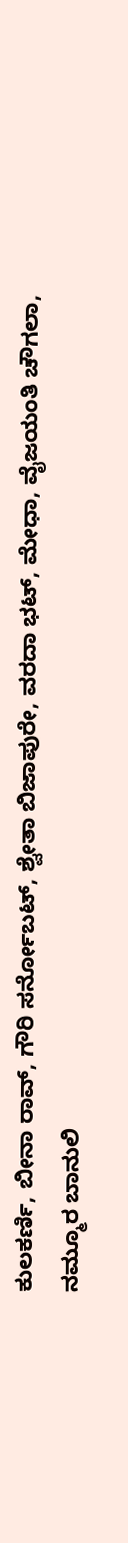ಕುಲಕರ್ಣಿ, ಬೀನಾ ರಾವ್, ಗೌರಿ ಸರ್ನೋಬಟ್, ಶ್ವೇತಾ ಬಿಜಾಪುರೇ, ವರದಾ ಭಟ್, ಮೇಧಾ, ವೈಜಯಂತಿ ಚೌಗಲಾ, ನಮ್ಮೂರ ಬಾನುಲಿ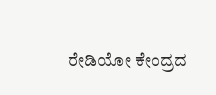ರೇಡಿಯೋ ಕೇಂದ್ರದ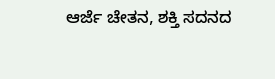ಆರ್ಜೆ ಚೇತನ, ಶಕ್ತಿ ಸದನದ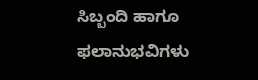ಸಿಬ್ಬಂದಿ ಹಾಗೂ ಫಲಾನುಭವಿಗಳು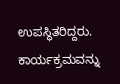ಉಪಸ್ಥಿತರಿದ್ದರು.  ಕಾರ್ಯಕ್ರಮವನ್ನು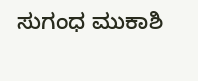ಸುಗಂಧ ಮುಕಾಶಿ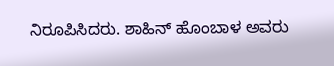ನಿರೂಪಿಸಿದರು. ಶಾಹಿನ್ ಹೊಂಬಾಳ ಅವರು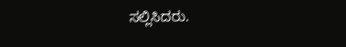ಸಲ್ಲಿಸಿದರು.